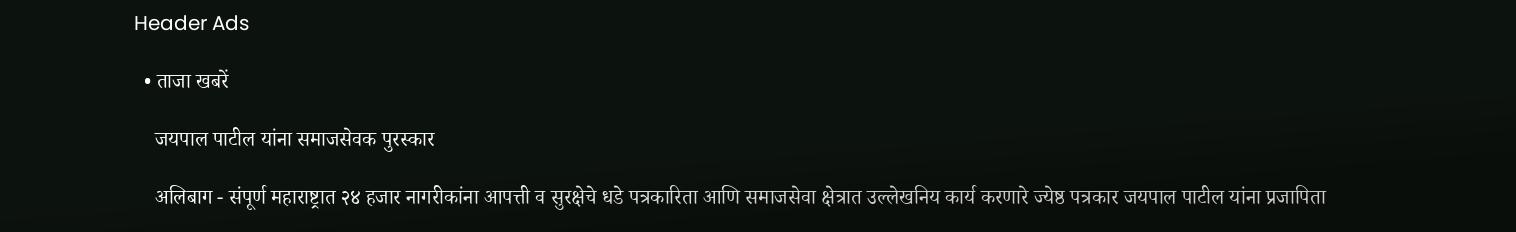Header Ads

  • ताजा खबरें

    जयपाल पाटील यांना समाजसेवक पुरस्कार

    अलिबाग - संपूर्ण महाराष्ट्रात २४ हजार नागरीकांना आपत्ती व सुरक्षेचे धडे पत्रकारिता आणि समाजसेवा क्षेत्रात उल्लेखनिय कार्य करणारे ज्येष्ठ पत्रकार जयपाल पाटील यांना प्रजापिता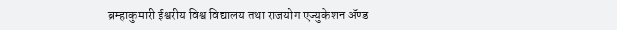ब्रम्हाकुमारी ईश्वरीय विश्व विद्यालय तथा राजयोग एज्युकेशन ॲण्ड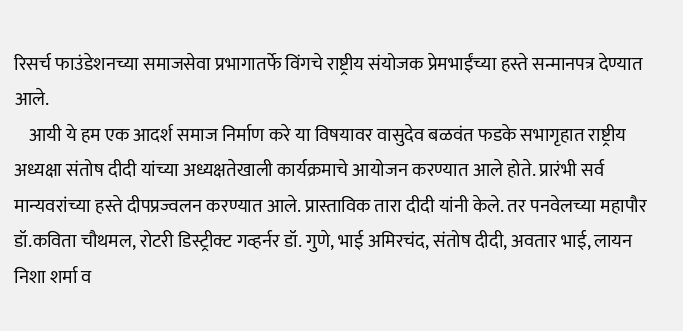रिसर्च फाउंडेशनच्या समाजसेवा प्रभागातर्फे विंगचे राष्ट्रीय संयोजक प्रेमभाईंच्या हस्ते सन्मानपत्र देण्यात आले.
    आयी ये हम एक आदर्श समाज निर्माण करे या विषयावर वासुदेव बळवंत फडके सभागृहात राष्ट्रीय अध्यक्षा संतोष दीदी यांच्या अध्यक्षतेखाली कार्यक्रमाचे आयोजन करण्यात आले होते. प्रारंभी सर्व मान्यवरांच्या हस्ते दीपप्रज्वलन करण्यात आले. प्रास्ताविक तारा दीदी यांनी केले. तर पनवेलच्या महापौर डॉ.कविता चौथमल, रोटरी डिस्ट्रीक्ट गव्हर्नर डॉ. गुणे, भाई अमिरचंद, संतोष दीदी, अवतार भाई, लायन निशा शर्मा व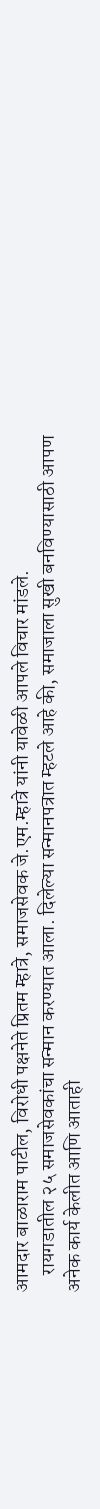आमदार बाळाराम पाटील, विरोधी पक्षनेते प्रितम म्हात्रे, समाजसेवक जे.एम.म्हात्रे यांनी यावेळी आपले विचार मांडले.
    रायगडातील २५ समाजसेवकांचा सन्मान करण्यात आला. दिलेल्या सन्मानपत्रात म्हटले आहे की, समाजाला सुखी बनविण्यासाठी आपण अनेक कार्य केलीत आणि आताही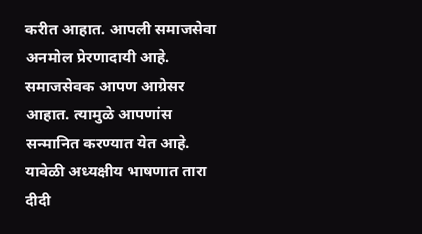करीत आहात. आपली समाजसेवा अनमोल प्रेरणादायी आहे. समाजसेवक आपण आग्रेसर आहात. त्यामुळे आपणांस सन्मानित करण्यात येत आहे. यावेळी अध्यक्षीय भाषणात तारा दीदी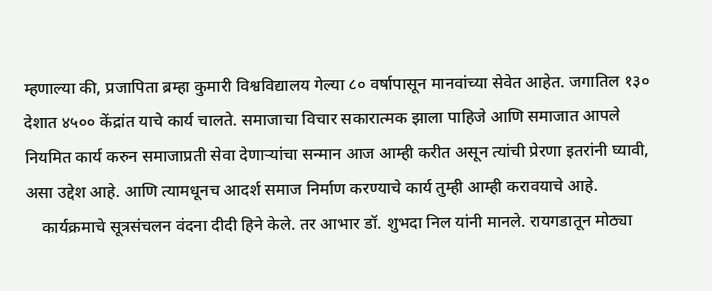म्हणाल्या की, प्रजापिता ब्रम्हा कुमारी विश्वविद्यालय गेल्या ८० वर्षापासून मानवांच्या सेवेत आहेत. जगातिल १३० देशात ४५०० केंद्रांत याचे कार्य चालते. समाजाचा विचार सकारात्मक झाला पाहिजे आणि समाजात आपले नियमित कार्य करुन समाजाप्रती सेवा देणाऱ्यांचा सन्मान आज आम्ही करीत असून त्यांची प्रेरणा इतरांनी घ्यावी, असा उद्देश आहे. आणि त्यामधूनच आदर्श समाज निर्माण करण्याचे कार्य तुम्ही आम्ही करावयाचे आहे.
    कार्यक्रमाचे सूत्रसंचलन वंदना दीदी हिने केले. तर आभार डॉ. शुभदा निल यांनी मानले. रायगडातून मोठ्या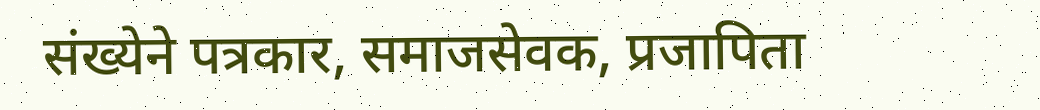संख्येने पत्रकार, समाजसेवक, प्रजापिता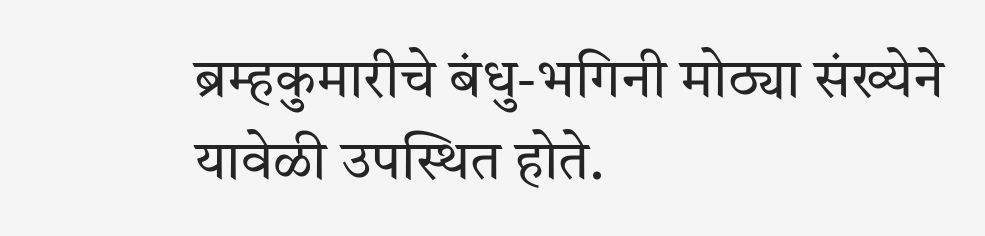ब्रम्हकुमारीचे बंधु-भगिनी मोठ्या संख्येने यावेळी उपस्थित होते.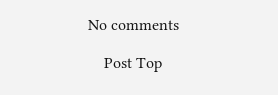No comments

    Post Top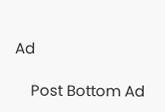Ad

    Post Bottom Ad